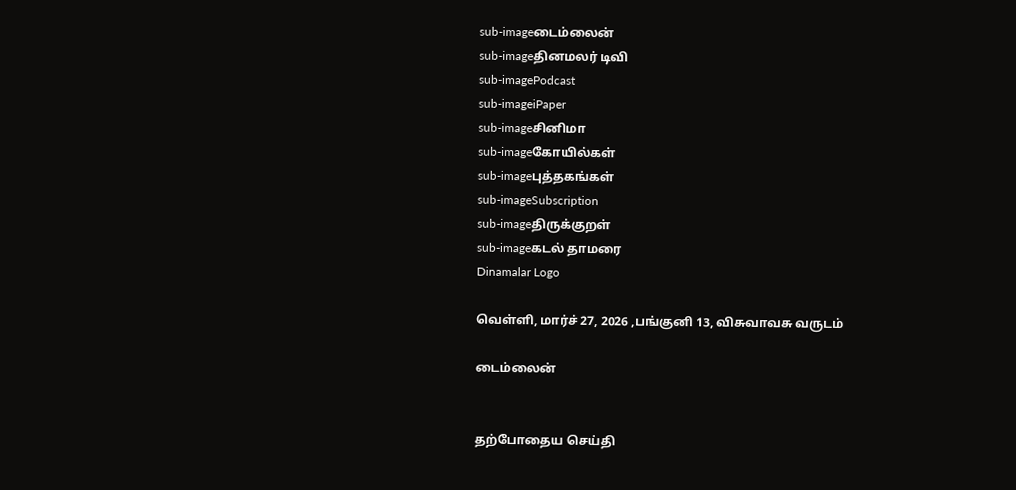sub-imageடைம்லைன்
sub-imageதினமலர் டிவி
sub-imagePodcast
sub-imageiPaper
sub-imageசினிமா
sub-imageகோயில்கள்
sub-imageபுத்தகங்கள்
sub-imageSubscription
sub-imageதிருக்குறள்
sub-imageகடல் தாமரை
Dinamalar Logo

வெள்ளி, மார்ச் 27, 2026 ,பங்குனி 13, விசுவாவசு வருடம்

டைம்லைன்


தற்போதைய செய்தி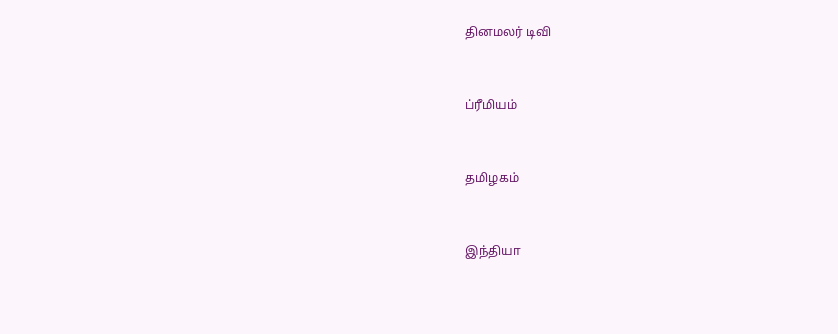தினமலர் டிவி


ப்ரீமியம்


தமிழகம்


இந்தியா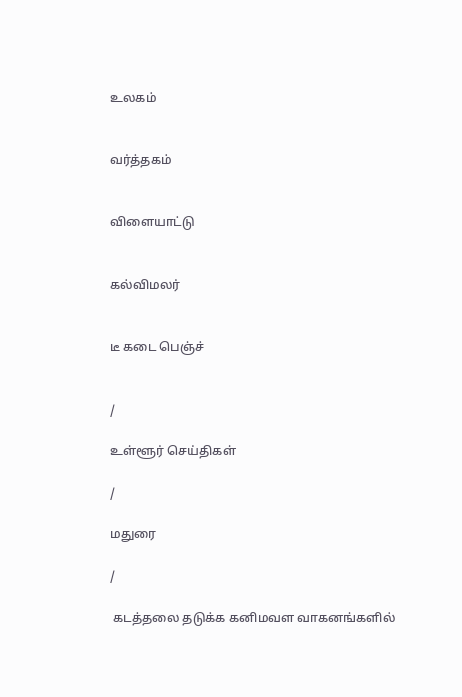உலகம்


வர்த்தகம்


விளையாட்டு


கல்விமலர்


டீ கடை பெஞ்ச்


/

உள்ளூர் செய்திகள்

/

மதுரை

/

 கடத்தலை தடுக்க கனிமவள வாகனங்களில்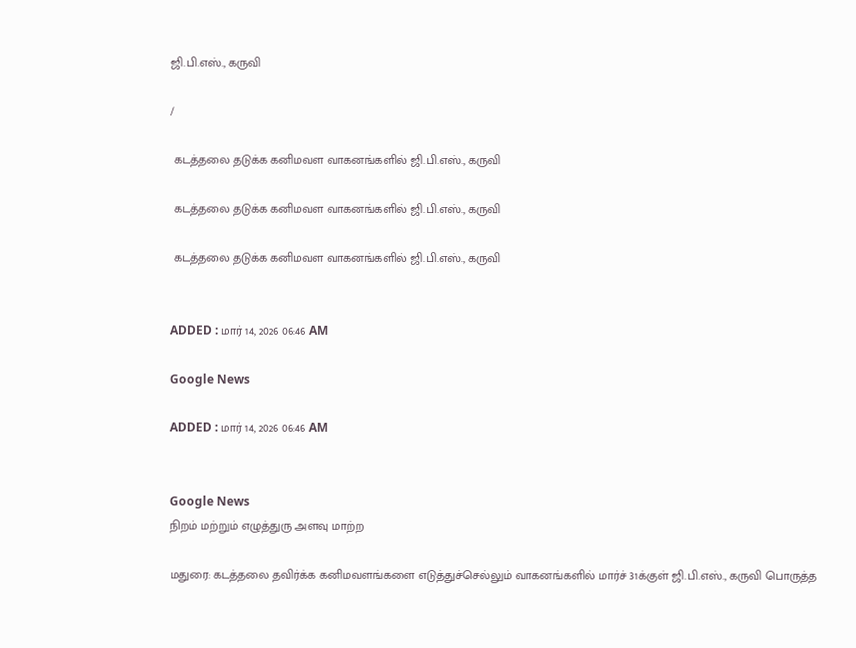ஜி.பி.எஸ்., கருவி

/

 கடத்தலை தடுக்க கனிமவள வாகனங்களில் ஜி.பி.எஸ்., கருவி

 கடத்தலை தடுக்க கனிமவள வாகனங்களில் ஜி.பி.எஸ்., கருவி

 கடத்தலை தடுக்க கனிமவள வாகனங்களில் ஜி.பி.எஸ்., கருவி


ADDED : மார் 14, 2026 06:46 AM

Google News

ADDED : மார் 14, 2026 06:46 AM


Google News
நிறம் மற்றும் எழுத்துரு அளவு மாற்ற

மதுரை: கடத்தலை தவிர்க்க கனிமவளங்களை எடுத்துச்செல்லும் வாகனங்களில் மார்ச் 31க்குள் ஜி.பி.எஸ்., கருவி பொருத்த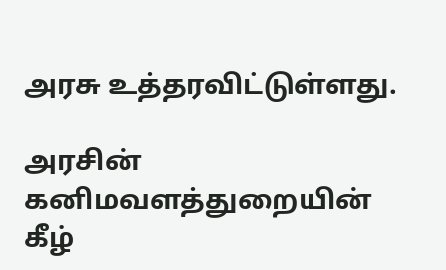அரசு உத்தரவிட்டுள்ளது.

அரசின் கனிமவளத்துறையின் கீழ்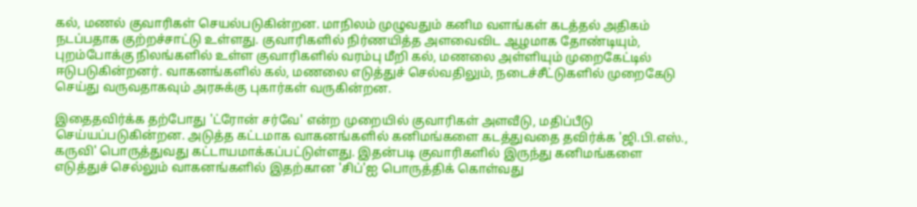கல், மணல் குவாரிகள் செயல்படுகின்றன. மாநிலம் முழுவதும் கனிம வளங்கள் கடத்தல் அதிகம் நடப்பதாக குற்றச்சாட்டு உள்ளது. குவாரிகளில் நிர்ணயித்த அளவைவிட ஆழமாக தோண்டியும், புறம்போக்கு நிலங்களில் உள்ள குவாரிகளில் வரம்பு மீறி கல், மணலை அள்ளியும் முறைகேட்டில் ஈடுபடுகின்றனர். வாகனங்களில் கல், மணலை எடுத்துச் செல்வதிலும், நடைச்சீட்டுகளில் முறைகேடு செய்து வருவதாகவும் அரசுக்கு புகார்கள் வருகின்றன.

இதைதவிர்க்க தற்போது 'ட்ரோன் சர்வே' என்ற முறையில் குவாரிகள் அளவீடு, மதிப்பீடு செய்யப்படுகின்றன. அடுத்த கட்டமாக வாகனங்களில் கனிமங்களை கடத்துவதை தவிர்க்க 'ஜி.பி.எஸ்., கருவி' பொருத்துவது கட்டாயமாக்கப்பட்டுள்ளது. இதன்படி குவாரிகளில் இருந்து கனிமங்களை எடுத்துச் செல்லும் வாகனங்களில் இதற்கான 'சிப்'ஐ பொருத்திக் கொள்வது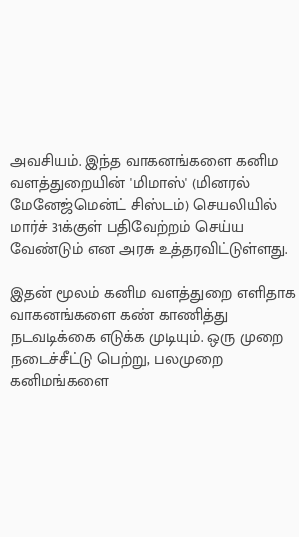அவசியம். இந்த வாகனங்களை கனிம வளத்துறையின் 'மிமாஸ்' (மினரல் மேனேஜ்மென்ட் சிஸ்டம்) செயலியில் மார்ச் 31க்குள் பதிவேற்றம் செய்ய வேண்டும் என அரசு உத்தரவிட்டுள்ளது.

இதன் மூலம் கனிம வளத்துறை எளிதாக வாகனங்களை கண் காணித்து நடவடிக்கை எடுக்க முடியும். ஒரு முறை நடைச்சீட்டு பெற்று, பலமுறை கனிமங்களை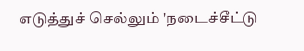எடுத்துச் செல்லும் 'நடைச்சீட்டு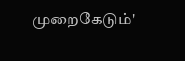முறைகேடும்'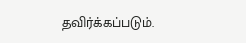தவிர்க்கப்படும்.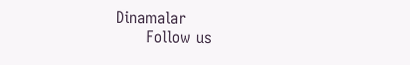Dinamalar
      Follow us